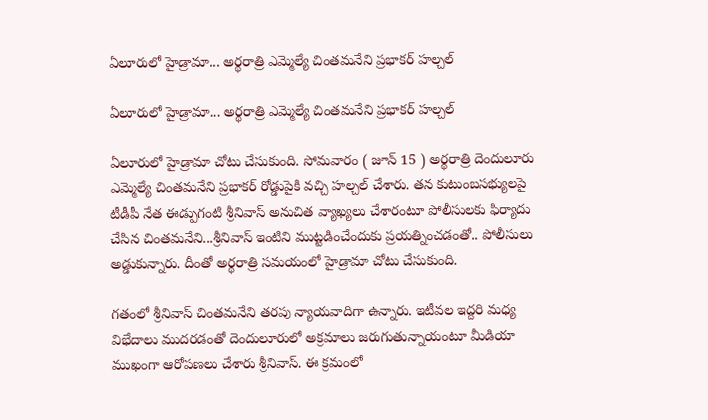ఏలూరులో హైడ్రామా... అర్థరాత్రి ఎమ్మెల్యే చింతమనేని ప్రభాకర్ హల్చల్

ఏలూరులో హైడ్రామా... అర్థరాత్రి ఎమ్మెల్యే చింతమనేని ప్రభాకర్ హల్చల్

ఏలూరులో హైడ్రామా చోటు చేసుకుంది. సోమవారం ( జూన్ 15 ) అర్థరాత్రి దెందులూరు ఎమ్మెల్యే చింతమనేని ప్రభాకర్ రోడ్డుపైకి వచ్చి హల్చల్ చేశారు. తన కుటుంబసభ్యులపై టీడీపీ నేత ఈడ్పుగంటి శ్రీనివాస్ అనుచిత వ్యాఖ్యలు చేశారంటూ పోలీసులకు ఫిర్యాదు చేసిన చింతమనేని...శ్రీనివాస్ ఇంటిని ముట్టడించేందుకు ప్రయత్నించడంతో.. పోలీసులు అడ్డుకున్నారు. దీంతో అర్థరాత్రి సమయంలో హైడ్రామా చోటు చేసుకుంది.

గతంలో శ్రీనివాస్ చింతమనేని తరపు న్యాయవాదిగా ఉన్నారు. ఇటీవల ఇద్దరి మధ్య విభేదాలు ముదరడంతో దెందులూరులో అక్రమాలు జరుగుతున్నాయంటూ మీడియా ముఖంగా ఆరోపణలు చేశారు శ్రీనివాస్. ఈ క్రమంలో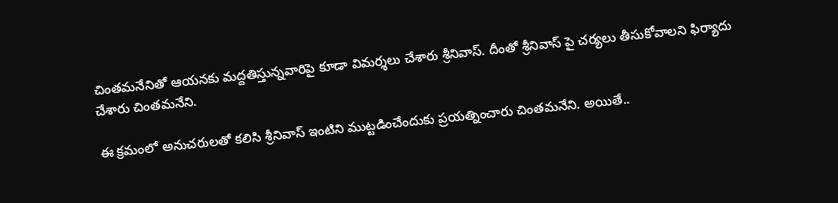చింతమనేనితో ఆయనకు మద్దతిస్తున్నవారిపై కూడా విమర్శలు చేశారు శ్రీనివాస్. దీంతో శ్రీనివాస్ పై చర్యలు తీసుకోవాలని ఫిర్యాదు చేశారు చింతమనేని.

ఈ క్రమంలో అనుచరులతో కలిసి శ్రీనివాస్ ఇంటిని ముట్టడించేందుకు ప్రయత్నించారు చింతమనేని. అయితే..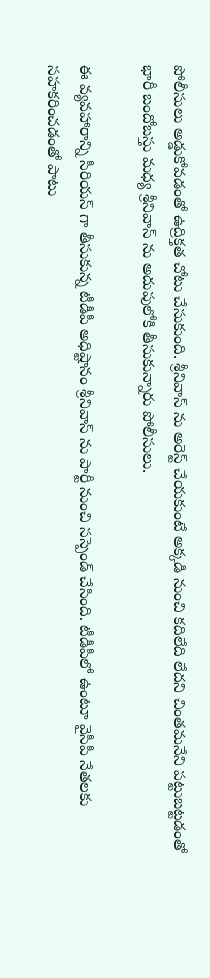పోలీసులు అడ్డుకోవడంతో ఉద్రిక్తత చోటు చేసుకుంది. శ్రీనివాస్ ను అరెస్ట్ చేయకుంటే అక్కడి నుంచి కదిలేది లేదని చింతమనేని పట్టుబట్టడంతో భారీ బందోబస్తు మధ్య శ్రీనివాస్ ను అదుపులోకి తీసుకున్నారు పోలీసులు.

ఈ వ్యవహారాన్ని సీరియస్ గా తీసుకున్న టీడీపీ అధిష్టానం శ్రీనివాస్ ను పార్టీ నుంచి సస్పెండ్ చేసింది. టీడీపీలో ఉంటూ వైసీపీ నేతలకు సహకరించడంతో పాటు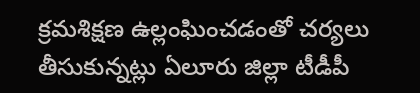క్రమశిక్షణ ఉల్లంఘించడంతో చర్యలు తీసుకున్నట్లు ఏలూరు జిల్లా టీడీపీ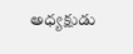అధ్యక్షుడు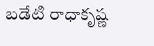బడేటి రాధాకృష్ణ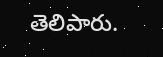తెలిపారు.